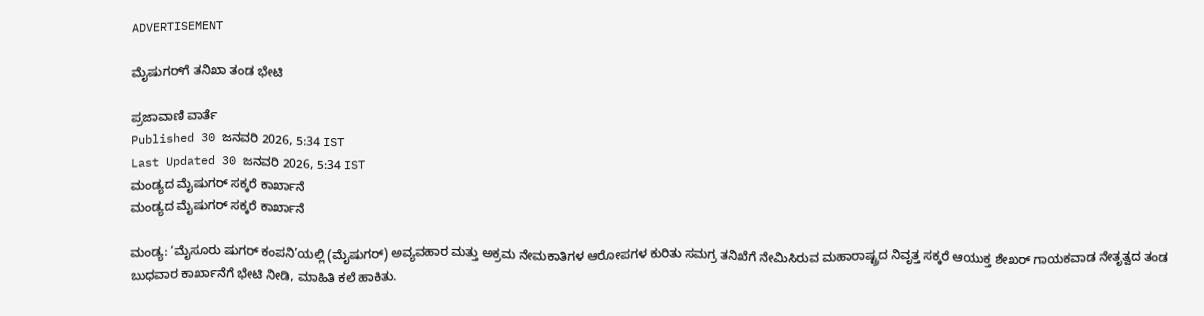ADVERTISEMENT

ಮೈಷುಗರ್‌ಗೆ ತನಿಖಾ ತಂಡ ಭೇಟಿ

ಪ್ರಜಾವಾಣಿ ವಾರ್ತೆ
Published 30 ಜನವರಿ 2026, 5:34 IST
Last Updated 30 ಜನವರಿ 2026, 5:34 IST
ಮಂಡ್ಯದ ಮೈಷುಗರ್‌ ಸಕ್ಕರೆ ಕಾರ್ಖಾನೆ
ಮಂಡ್ಯದ ಮೈಷುಗರ್‌ ಸಕ್ಕರೆ ಕಾರ್ಖಾನೆ

ಮಂಡ್ಯ: ‘ಮೈಸೂರು ಷುಗರ್‌ ಕಂಪನಿ’ಯಲ್ಲಿ (ಮೈಷುಗರ್‌) ಅವ್ಯವಹಾರ ಮತ್ತು ಅಕ್ರಮ ನೇಮಕಾತಿಗಳ ಆರೋಪಗಳ ಕುರಿತು ಸಮಗ್ರ ತನಿಖೆಗೆ ನೇಮಿಸಿರುವ ಮಹಾರಾಷ್ಟ್ರದ ನಿವೃತ್ತ ಸಕ್ಕರೆ ಆಯುಕ್ತ ಶೇಖರ್‌ ಗಾಯಕವಾಡ ನೇತೃತ್ವದ ತಂಡ ಬುಧವಾರ ಕಾರ್ಖಾನೆಗೆ ಭೇಟಿ ನೀಡಿ, ಮಾಹಿತಿ ಕಲೆ ಹಾಕಿತು.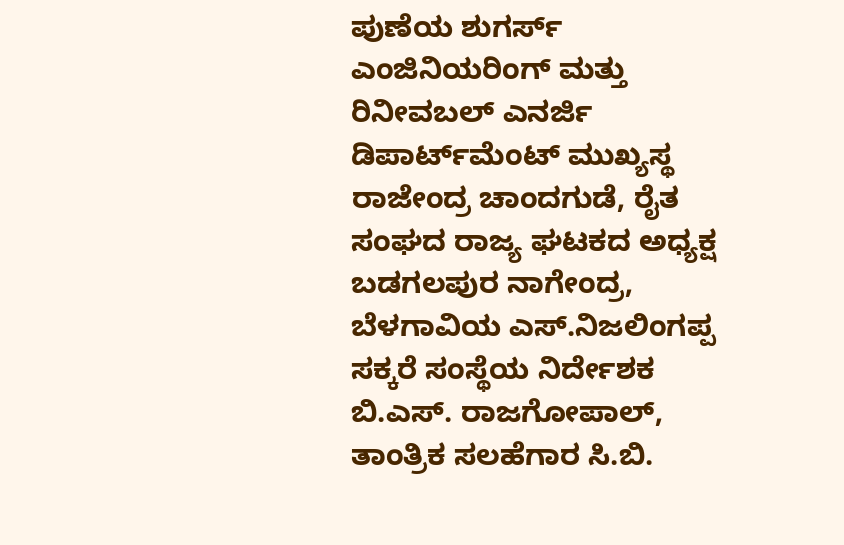ಪುಣೆಯ ಶುಗರ್ಸ್‌ ಎಂಜಿನಿಯರಿಂಗ್‌ ಮತ್ತು ರಿನೀವಬಲ್‌ ಎನರ್ಜಿ ಡಿಪಾರ್ಟ್‌ಮೆಂಟ್‌ ಮುಖ್ಯಸ್ಥ ರಾಜೇಂದ್ರ ಚಾಂದಗುಡೆ, ರೈತ ಸಂಘದ ರಾಜ್ಯ ಘಟಕದ ಅಧ್ಯಕ್ಷ ಬಡಗಲಪುರ ನಾಗೇಂದ್ರ, ಬೆಳಗಾವಿಯ ಎಸ್‌.ನಿಜಲಿಂಗಪ್ಪ ಸಕ್ಕರೆ ಸಂಸ್ಥೆಯ ನಿರ್ದೇಶಕ ಬಿ.ಎಸ್‌. ರಾಜಗೋಪಾಲ್‌, ತಾಂತ್ರಿಕ ಸಲಹೆಗಾರ ಸಿ.ಬಿ.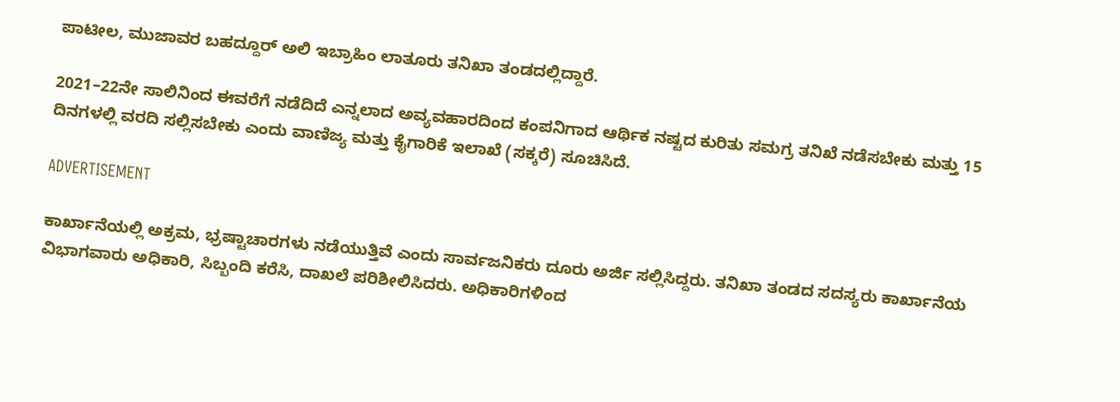ಪಾಟೀಲ, ಮುಜಾವರ ಬಹದ್ದೂರ್‌ ಅಲಿ ಇಬ್ರಾಹಿಂ ಲಾತೂರು ತನಿಖಾ ತಂಡದಲ್ಲಿದ್ದಾರೆ.

2021–22ನೇ ಸಾಲಿನಿಂದ ಈವರೆಗೆ ನಡೆದಿದೆ ಎನ್ನಲಾದ ಅವ್ಯವಹಾರದಿಂದ ಕಂಪನಿಗಾದ ಆರ್ಥಿಕ ನಷ್ಟದ ಕುರಿತು ಸಮಗ್ರ ತನಿಖೆ ನಡೆಸಬೇಕು ಮತ್ತು 15 ದಿನಗಳಲ್ಲಿ ವರದಿ ಸಲ್ಲಿಸಬೇಕು ಎಂದು ವಾಣಿಜ್ಯ ಮತ್ತು ಕೈಗಾರಿಕೆ ಇಲಾಖೆ (ಸಕ್ಕರೆ) ಸೂಚಿಸಿದೆ.

ADVERTISEMENT

ಕಾರ್ಖಾನೆಯಲ್ಲಿ ಅಕ್ರಮ, ಭ್ರಷ್ಟಾಚಾರಗಳು ನಡೆಯುತ್ತಿವೆ ಎಂದು ಸಾರ್ವಜನಿಕರು ದೂರು ಅರ್ಜಿ ಸಲ್ಲಿಸಿದ್ದರು. ತನಿಖಾ ತಂಡದ ಸದಸ್ಯರು ಕಾರ್ಖಾನೆಯ ವಿಭಾಗವಾರು ಅಧಿಕಾರಿ, ಸಿಬ್ಬಂದಿ ಕರೆಸಿ, ದಾಖಲೆ ಪರಿಶೀಲಿಸಿದರು. ಅಧಿಕಾರಿಗಳಿಂದ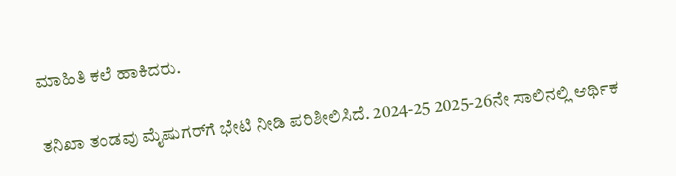ಮಾಹಿತಿ ಕಲೆ ಹಾಕಿದರು.

ತನಿಖಾ ತಂಡವು ಮೈಷುಗರ್‌ಗೆ ಭೇಟಿ ನೀಡಿ ಪರಿಶೀಲಿಸಿದೆ. 2024-25 2025-26ನೇ ಸಾಲಿನಲ್ಲಿ ಆರ್ಥಿಕ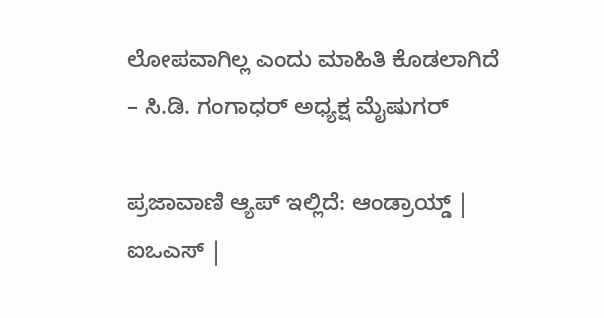ಲೋಪವಾಗಿಲ್ಲ ಎಂದು ಮಾಹಿತಿ ಕೊಡಲಾಗಿದೆ
– ಸಿ.ಡಿ. ಗಂಗಾಧರ್ ಅಧ್ಯಕ್ಷ ಮೈಷುಗರ್

ಪ್ರಜಾವಾಣಿ ಆ್ಯಪ್ ಇಲ್ಲಿದೆ: ಆಂಡ್ರಾಯ್ಡ್ | ಐಒಎಸ್ |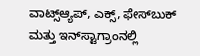ವಾಟ್ಸ್ಆ್ಯಪ್, ಎಕ್ಸ್, ಫೇಸ್‌ಬುಕ್ ಮತ್ತು ಇನ್‌ಸ್ಟಾಗ್ರಾಂನಲ್ಲಿ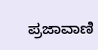ಪ್ರಜಾವಾಣಿ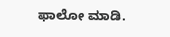ಫಾಲೋ ಮಾಡಿ.